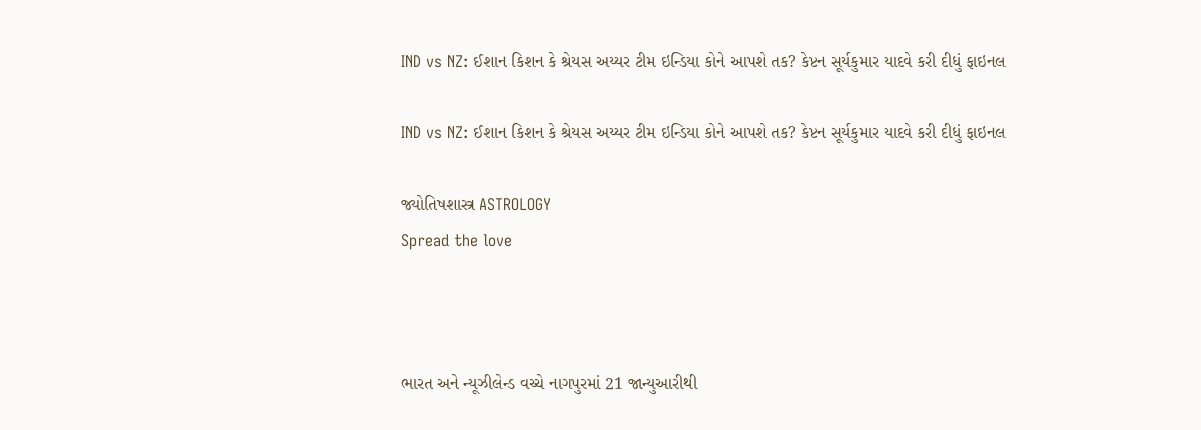IND vs NZ: ઈશાન કિશન કે શ્રેયસ અય્યર ટીમ ઇન્ડિયા કોને આપશે તક? કેપ્ટન સૂર્યકુમાર યાદવે કરી દીધું ફાઇનલ

IND vs NZ: ઈશાન કિશન કે શ્રેયસ અય્યર ટીમ ઇન્ડિયા કોને આપશે તક? કેપ્ટન સૂર્યકુમાર યાદવે કરી દીધું ફાઇનલ

જ્યોતિષશાસ્ત્ર ASTROLOGY
Spread the love



ભારત અને ન્યૂઝીલેન્ડ વચ્ચે નાગપુરમાં 21 જાન્યુઆરીથી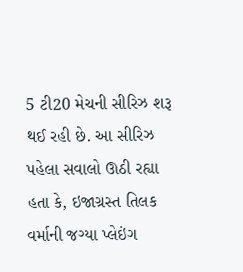5 ટી20 મેચની સીરિઝ શરૂ થઈ રહી છે. આ સીરિઝ પહેલા સવાલો ઊઠી રહ્યા હતા કે, ઇજાગ્રસ્ત તિલક વર્માની જગ્યા પ્લેઇંગ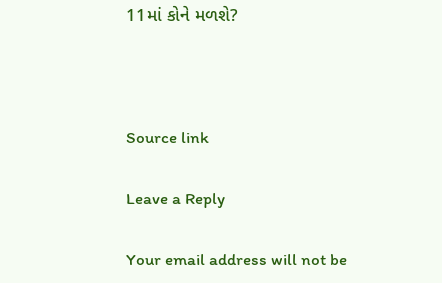11માં કોને મળશે?



Source link

Leave a Reply

Your email address will not be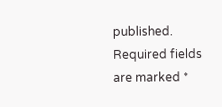published. Required fields are marked *